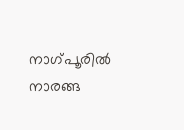നാഗ്പൂരില്‍ നാരങ്ങ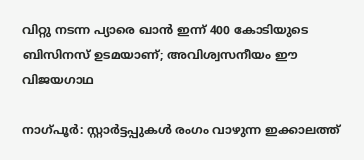വിറ്റു നടന്ന പ്യാരെ ഖാന്‍ ഇന്ന് 400 കോടിയുടെ ബിസിനസ് ഉടമയാണ്; അവിശ്വസനീയം ഈ വിജയഗാഥ

നാഗ്പൂര്‍: സ്റ്റാര്‍ട്ടപ്പുകള്‍ രംഗം വാഴുന്ന ഇക്കാലത്ത്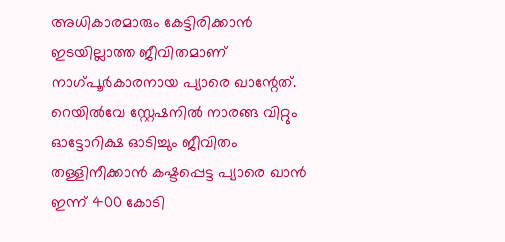അധികാരമാരും കേട്ടിരിക്കാന്‍ ഇടയില്ലാത്ത ജീവിതമാണ് നാഗ്പൂര്‍കാരനായ പ്യാരെ ഖാന്റേത്. റെയില്‍വേ സ്റ്റേഷനില്‍ നാരങ്ങ വിറ്റും ഓട്ടോറിക്ഷ ഓടിച്ചും ജീവിതം തള്ളിനീക്കാന്‍ കഷ്ടപ്പെട്ട പ്യാരെ ഖാന്‍ ഇന്ന് 400 കോടി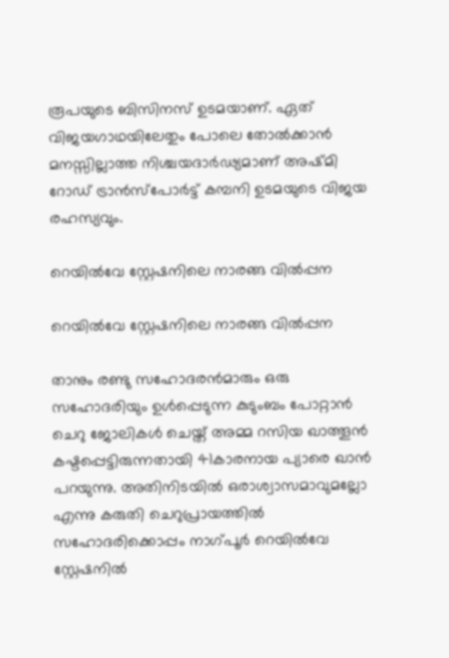രൂപയുടെ ബിസിനസ് ഉടമയാണ്. ഏത് വിജയഗാഥയിലേതും പോലെ തോല്‍ക്കാന്‍ മനസ്സില്ലാത്ത നിശ്ചയദാര്‍ഢ്യമാണ് അഷ്മി റോഡ് ട്രാന്‍സ്‌പോര്‍ട്ട് കമ്പനി ഉടമയുടെ വിജയ രഹസ്യവും.

റെയില്‍വേ സ്റ്റേഷനിലെ നാരങ്ങ വില്‍പ്പന

റെയില്‍വേ സ്റ്റേഷനിലെ നാരങ്ങ വില്‍പ്പന

താനും രണ്ടു സഹോദരന്‍മാരും ഒരു സഹോദരിയും ഉള്‍പ്പെടുന്ന കുടുംബം പോറ്റാന്‍ ചെറു ജോലികള്‍ ചെയ്ത് അമ്മ റസിയ ഖാത്തൂന്‍ കഷ്ടപ്പെട്ടിരുന്നതായി 41കാരനായ പ്യാരെ ഖാന്‍ പറയുന്നു. അതിനിടയില്‍ ഒരാശ്വാസമാവുമല്ലോ എന്നു കരുതി ചെറുപ്രായത്തില്‍ സഹോദരിക്കൊപ്പം നാഗ്പൂര്‍ റെയില്‍വേ സ്റ്റേഷനില്‍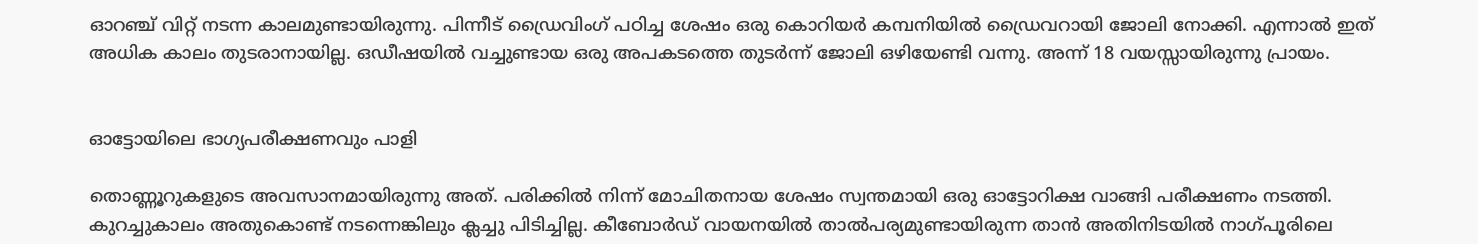ഓറഞ്ച് വിറ്റ് നടന്ന കാലമുണ്ടായിരുന്നു. പിന്നീട് ഡ്രൈവിംഗ് പഠിച്ച ശേഷം ഒരു കൊറിയര്‍ കമ്പനിയില്‍ ഡ്രൈവറായി ജോലി നോക്കി. എന്നാല്‍ ഇത് അധിക കാലം തുടരാനായില്ല. ഒഡീഷയില്‍ വച്ചുണ്ടായ ഒരു അപകടത്തെ തുടര്‍ന്ന് ജോലി ഒഴിയേണ്ടി വന്നു. അന്ന് 18 വയസ്സായിരുന്നു പ്രായം.


ഓട്ടോയിലെ ഭാഗ്യപരീക്ഷണവും പാളി

തൊണ്ണൂറുകളുടെ അവസാനമായിരുന്നു അത്. പരിക്കില്‍ നിന്ന് മോചിതനായ ശേഷം സ്വന്തമായി ഒരു ഓട്ടോറിക്ഷ വാങ്ങി പരീക്ഷണം നടത്തി. കുറച്ചുകാലം അതുകൊണ്ട് നടന്നെങ്കിലും ക്ലച്ചു പിടിച്ചില്ല. കീബോര്‍ഡ് വായനയില്‍ താല്‍പര്യമുണ്ടായിരുന്ന താന്‍ അതിനിടയില്‍ നാഗ്പൂരിലെ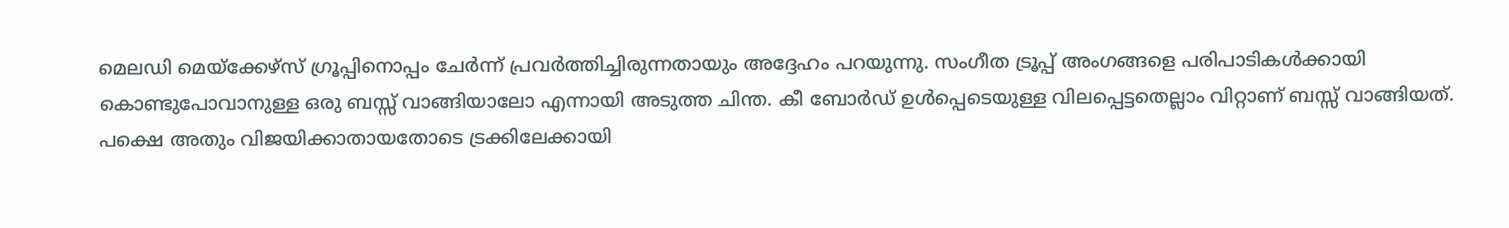മെലഡി മെയ്‌ക്കേഴ്‌സ് ഗ്രൂപ്പിനൊപ്പം ചേര്‍ന്ന് പ്രവര്‍ത്തിച്ചിരുന്നതായും അദ്ദേഹം പറയുന്നു. സംഗീത ട്രൂപ്പ് അംഗങ്ങളെ പരിപാടികള്‍ക്കായി കൊണ്ടുപോവാനുള്ള ഒരു ബസ്സ് വാങ്ങിയാലോ എന്നായി അടുത്ത ചിന്ത. കീ ബോര്‍ഡ് ഉള്‍പ്പെടെയുള്ള വിലപ്പെട്ടതെല്ലാം വിറ്റാണ് ബസ്സ് വാങ്ങിയത്. പക്ഷെ അതും വിജയിക്കാതായതോടെ ട്രക്കിലേക്കായി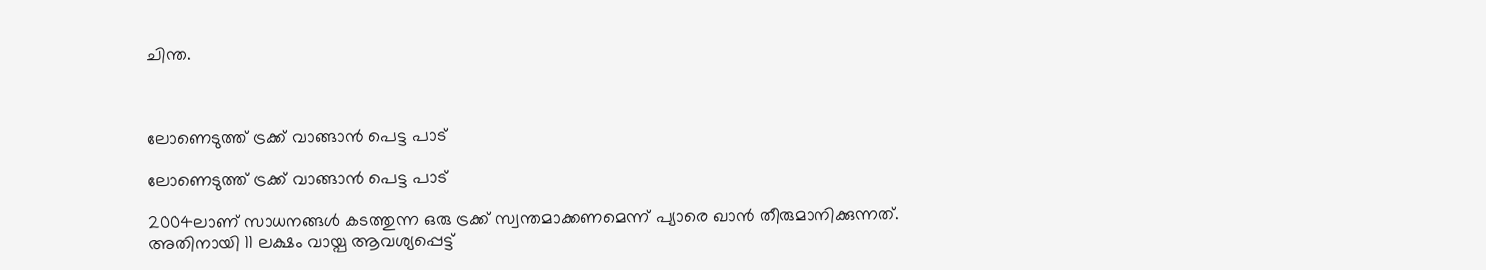ചിന്ത.



ലോണെടുത്ത് ട്രക്ക് വാങ്ങാന്‍ പെട്ട പാട്

ലോണെടുത്ത് ട്രക്ക് വാങ്ങാന്‍ പെട്ട പാട്

2004ലാണ് സാധനങ്ങള്‍ കടത്തുന്ന ഒരു ട്രക്ക് സ്വന്തമാക്കണമെന്ന് പ്യാരെ ഖാന്‍ തീരുമാനിക്കുന്നത്. അതിനായി 11 ലക്ഷം വായ്പ ആവശ്യപ്പെട്ട്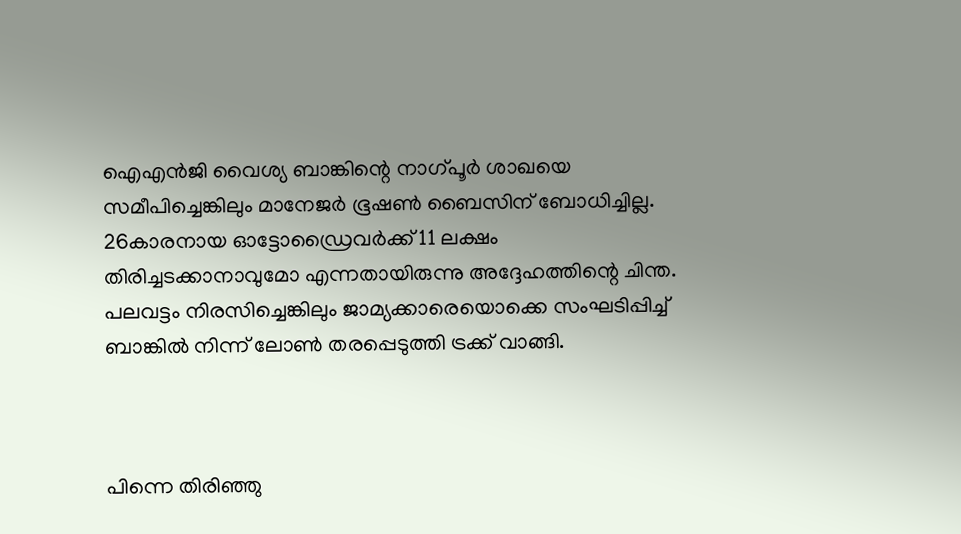ഐഎന്‍ജി വൈശ്യ ബാങ്കിന്റെ നാഗ്പൂര്‍ ശാഖയെ സമീപിച്ചെങ്കിലും മാനേജര്‍ ഭൂഷണ്‍ ബൈസിന് ബോധിച്ചില്ല. 26കാരനായ ഓട്ടോഡ്രൈവര്‍ക്ക് 11 ലക്ഷം തിരിച്ചടക്കാനാവുമോ എന്നതായിരുന്നു അദ്ദേഹത്തിന്റെ ചിന്ത. പലവട്ടം നിരസിച്ചെങ്കിലും ജാമ്യക്കാരെയൊക്കെ സംഘടിപ്പിച്ച് ബാങ്കില്‍ നിന്ന് ലോണ്‍ തരപ്പെടുത്തി ട്രക്ക് വാങ്ങി.



പിന്നെ തിരിഞ്ഞു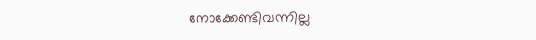നോക്കേണ്ടിവന്നില്ല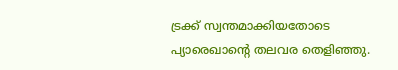ട്രക്ക് സ്വന്തമാക്കിയതോടെ പ്യാരെഖാന്റെ തലവര തെളിഞ്ഞു.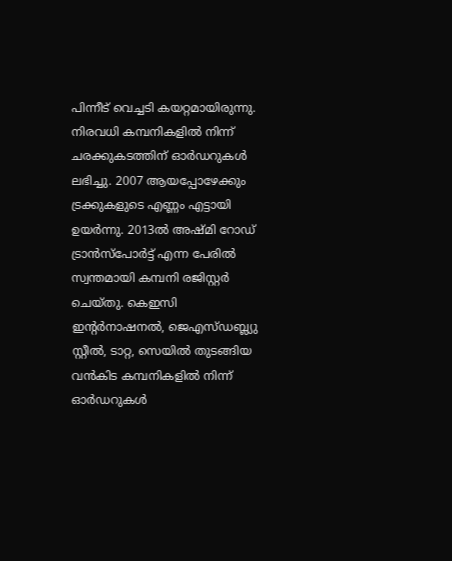പിന്നീട് വെച്ചടി കയറ്റമായിരുന്നു. നിരവധി കമ്പനികളില്‍ നിന്ന് ചരക്കുകടത്തിന് ഓര്‍ഡറുകള്‍ ലഭിച്ചു. 2007 ആയപ്പോഴേക്കും ട്രക്കുകളുടെ എണ്ണം എട്ടായി ഉയര്‍ന്നു. 2013ല്‍ അഷ്മി റോഡ് ട്രാന്‍സ്‌പോര്‍ട്ട് എന്ന പേരില്‍ സ്വന്തമായി കമ്പനി രജിസ്റ്റര്‍ ചെയ്തു. കെഇസി ഇന്റര്‍നാഷനല്‍, ജെഎസ്ഡബ്ല്യു സ്റ്റീല്‍, ടാറ്റ, സെയില്‍ തുടങ്ങിയ വന്‍കിട കമ്പനികളില്‍ നിന്ന് ഓര്‍ഡറുകള്‍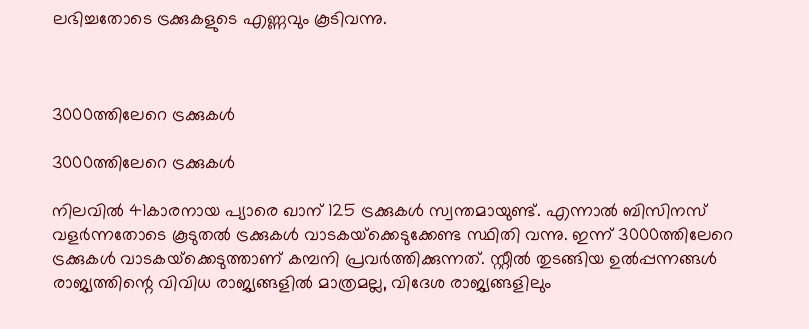ലഭിച്ചതോടെ ട്രക്കുകളുടെ എണ്ണവും കൂടിവന്നു.



3000ത്തിലേറെ ട്രക്കുകള്‍

3000ത്തിലേറെ ട്രക്കുകള്‍

നിലവില്‍ 41കാരനായ പ്യാരെ ഖാന് 125 ട്രക്കുകള്‍ സ്വന്തമായുണ്ട്. എന്നാല്‍ ബിസിനസ് വളര്‍ന്നതോടെ കൂടുതല്‍ ട്രക്കുകള്‍ വാടകയ്‌ക്കെടുക്കേണ്ട സ്ഥിതി വന്നു. ഇന്ന് 3000ത്തിലേറെ ട്രക്കുകള്‍ വാടകയ്‌ക്കെടുത്താണ് കമ്പനി പ്രവര്‍ത്തിക്കുന്നത്. സ്റ്റീല്‍ തുടങ്ങിയ ഉല്‍പ്പന്നങ്ങള്‍ രാജ്യത്തിന്റെ വിവിധ രാജ്യങ്ങളില്‍ മാത്രമല്ല, വിദേശ രാജ്യങ്ങളിലും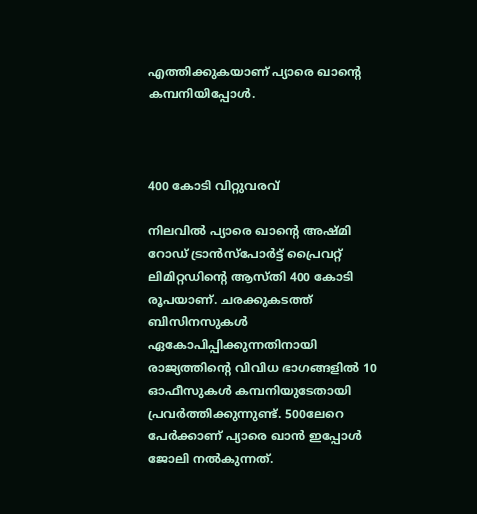എത്തിക്കുകയാണ് പ്യാരെ ഖാന്റെ കമ്പനിയിപ്പോള്‍.



400 കോടി വിറ്റുവരവ്

നിലവില്‍ പ്യാരെ ഖാന്റെ അഷ്മി റോഡ് ട്രാന്‍സ്‌പോര്‍ട്ട് പ്രൈവറ്റ് ലിമിറ്റഡിന്റെ ആസ്തി 400 കോടി രൂപയാണ്. ചരക്കുകടത്ത് ബിസിനസുകള്‍ ഏകോപിപ്പിക്കുന്നതിനായി രാജ്യത്തിന്റെ വിവിധ ഭാഗങ്ങളില്‍ 10 ഓഫീസുകള്‍ കമ്പനിയുടേതായി പ്രവര്‍ത്തിക്കുന്നുണ്ട്. 500ലേറെ പേര്‍ക്കാണ് പ്യാരെ ഖാന്‍ ഇപ്പോള്‍ ജോലി നല്‍കുന്നത്.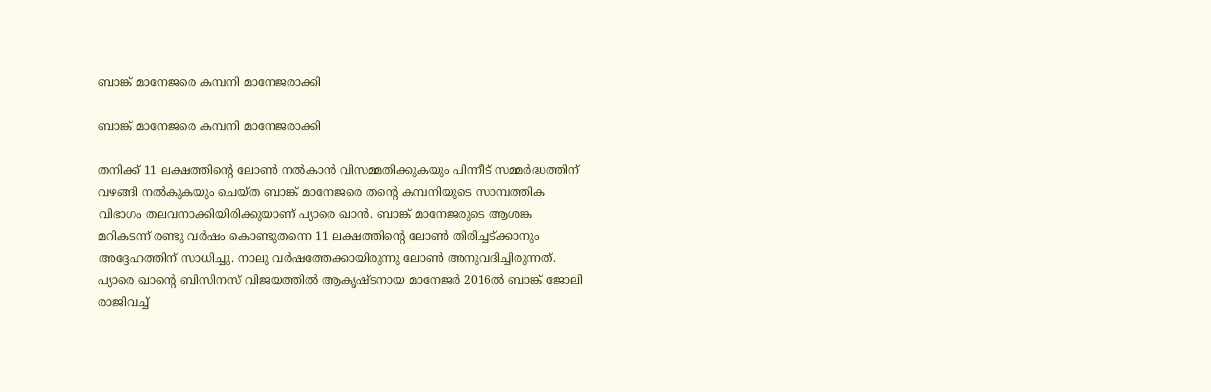ബാങ്ക് മാനേജരെ കമ്പനി മാനേജരാക്കി

ബാങ്ക് മാനേജരെ കമ്പനി മാനേജരാക്കി

തനിക്ക് 11 ലക്ഷത്തിന്റെ ലോണ്‍ നല്‍കാന്‍ വിസമ്മതിക്കുകയും പിന്നീട് സമ്മര്‍ദ്ധത്തിന് വഴങ്ങി നല്‍കുകയും ചെയ്ത ബാങ്ക് മാനേജരെ തന്റെ കമ്പനിയുടെ സാമ്പത്തിക വിഭാഗം തലവനാക്കിയിരിക്കുയാണ് പ്യാരെ ഖാന്‍. ബാങ്ക് മാനേജരുടെ ആശങ്ക മറികടന്ന് രണ്ടു വര്‍ഷം കൊണ്ടുതന്നെ 11 ലക്ഷത്തിന്റെ ലോണ്‍ തിരിച്ചട്ക്കാനും അദ്ദേഹത്തിന് സാധിച്ചു. നാലു വര്‍ഷത്തേക്കായിരുന്നു ലോണ്‍ അനുവദിച്ചിരുന്നത്. പ്യാരെ ഖാന്റെ ബിസിനസ് വിജയത്തില്‍ ആകൃഷ്ടനായ മാനേജര്‍ 2016ല്‍ ബാങ്ക് ജോലി രാജിവച്ച്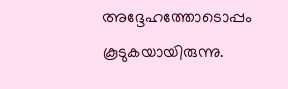അദ്ദേഹത്തോടൊപ്പം കൂടുകയായിരുന്നു.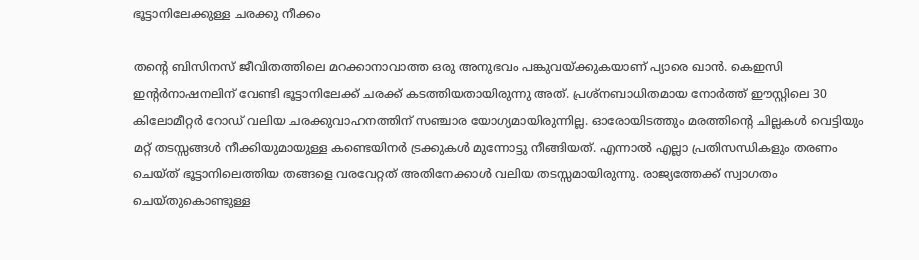ഭൂട്ടാനിലേക്കുള്ള ചരക്കു നീക്കം

തന്റെ ബിസിനസ് ജീവിതത്തിലെ മറക്കാനാവാത്ത ഒരു അനുഭവം പങ്കുവയ്ക്കുകയാണ് പ്യാരെ ഖാന്‍. കെഇസി ഇന്റര്‍നാഷനലിന് വേണ്ടി ഭൂട്ടാനിലേക്ക് ചരക്ക് കടത്തിയതായിരുന്നു അത്. പ്രശ്‌നബാധിതമായ നോര്‍ത്ത് ഈസ്റ്റിലെ 30 കിലോമീറ്റര്‍ റോഡ് വലിയ ചരക്കുവാഹനത്തിന് സഞ്ചാര യോഗ്യമായിരുന്നില്ല. ഓരോയിടത്തും മരത്തിന്റെ ചില്ലകള്‍ വെട്ടിയും മറ്റ് തടസ്സങ്ങള്‍ നീക്കിയുമായുള്ള കണ്ടെയിനര്‍ ട്രക്കുകള്‍ മുന്നോട്ടു നീങ്ങിയത്. എന്നാല്‍ എല്ലാ പ്രതിസന്ധികളും തരണം ചെയ്ത് ഭൂട്ടാനിലെത്തിയ തങ്ങളെ വരവേറ്റത് അതിനേക്കാള്‍ വലിയ തടസ്സമായിരുന്നു. രാജ്യത്തേക്ക് സ്വാഗതം ചെയ്തുകൊണ്ടുള്ള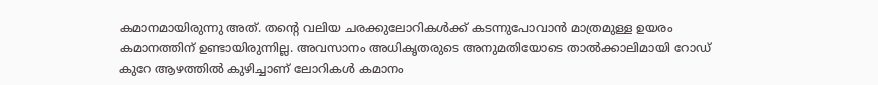കമാനമായിരുന്നു അത്. തന്റെ വലിയ ചരക്കുലോറികള്‍ക്ക് കടന്നുപോവാന്‍ മാത്രമുള്ള ഉയരം കമാനത്തിന് ഉണ്ടായിരുന്നില്ല. അവസാനം അധികൃതരുടെ അനുമതിയോടെ താല്‍ക്കാലിമായി റോഡ് കുറേ ആഴത്തില്‍ കുഴിച്ചാണ് ലോറികള്‍ കമാനം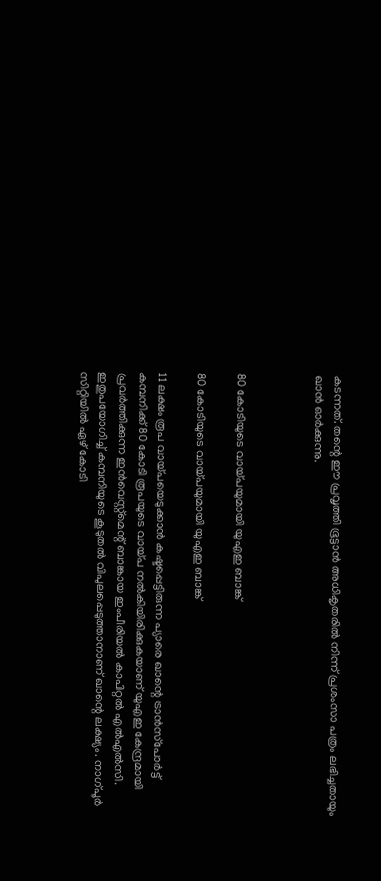കടന്നത്. തന്റെ ഈ പ്രവൃത്തി ഭൂട്ടാന്‍ അധികൃതരില്‍ നിന്ന് പ്രശംസാ പത്രം ലഭിച്ചതായും ഖാന്‍ ഓര്‍ക്കുന്നു.



80 കോടിയുടെ വായ്പയുമായി യുഎഇ ബാങ്ക്

80 കോടിയുടെ വായ്പയുമായി യുഎഇ ബാങ്ക്

11 ലക്ഷം രൂപ വായ്പയെടുക്കാന്‍ കഷ്ടപ്പെട്ടിരുന്ന പ്യാരെ ഖാന്റെ ട്രാന്‍സ്‌പോര്‍ട്ട് കമ്പനിക്ക് 80 കോടി രൂപയുടെ വായ്പ നല്‍കിയിരിക്കുകയാണ് യുഎഇ കേന്ദ്രമായി പ്രവര്‍ത്തിക്കുന്ന ഇന്‍വെസ്റ്റ്‌മെന്റ് ബാങ്കായ ഇംപീരിയല്‍ കാപിറ്റല്‍ എല്‍എല്‍സി. ഇതുപയോഗിച്ച് കമ്പനിയുടെ കൂടുതല്‍ വിപുലപ്പെടുത്താനാണ് ഖാന്റെ ലക്ഷ്യം. നാഗ്പൂര്‍ സിറ്റിയില്‍ ഏഴ് കോടി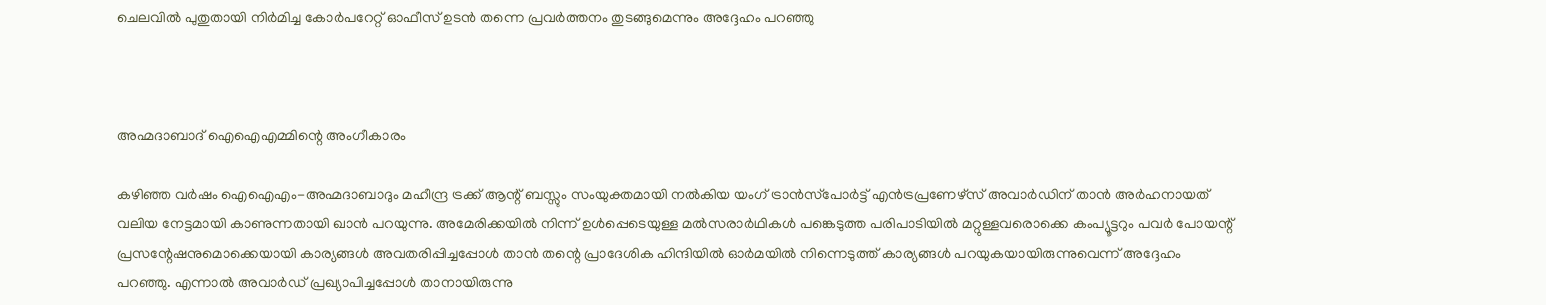ചെലവില്‍ പുതുതായി നിര്‍മിച്ച കോര്‍പറേറ്റ് ഓഫീസ് ഉടന്‍ തന്നെ പ്രവര്‍ത്തനം തുടങ്ങുമെന്നും അദ്ദേഹം പറഞ്ഞു



അഹ്മദാബാദ് ഐഐഎമ്മിന്റെ അംഗീകാരം

കഴിഞ്ഞ വര്‍ഷം ഐഐഎം-അഹ്മദാബാദും മഹീന്ദ്ര ട്രക്ക് ആന്റ് ബസ്സും സംയുക്തമായി നല്‍കിയ യംഗ് ട്രാന്‍സ്‌പോര്‍ട്ട് എന്‍ട്രപ്രണേഴ്‌സ് അവാര്‍ഡിന് താന്‍ അര്‍ഹനായത് വലിയ നേട്ടമായി കാണുന്നതായി ഖാന്‍ പറയുന്നു. അമേരിക്കയില്‍ നിന്ന് ഉള്‍പ്പെടെയുള്ള മല്‍സരാര്‍ഥികള്‍ പങ്കെടുത്ത പരിപാടിയില്‍ മറ്റുള്ളവരൊക്കെ കംപ്യൂട്ടറും പവര്‍ പോയന്റ് പ്രസന്റേഷനുമൊക്കെയായി കാര്യങ്ങള്‍ അവതരിപ്പിച്ചപ്പോള്‍ താന്‍ തന്റെ പ്രാദേശിക ഹിന്ദിയില്‍ ഓര്‍മയില്‍ നിന്നെടുത്ത് കാര്യങ്ങള്‍ പറയുകയായിരുന്നുവെന്ന് അദ്ദേഹം പറഞ്ഞു. എന്നാല്‍ അവാര്‍ഡ് പ്രഖ്യാപിച്ചപ്പോള്‍ താനായിരുന്നു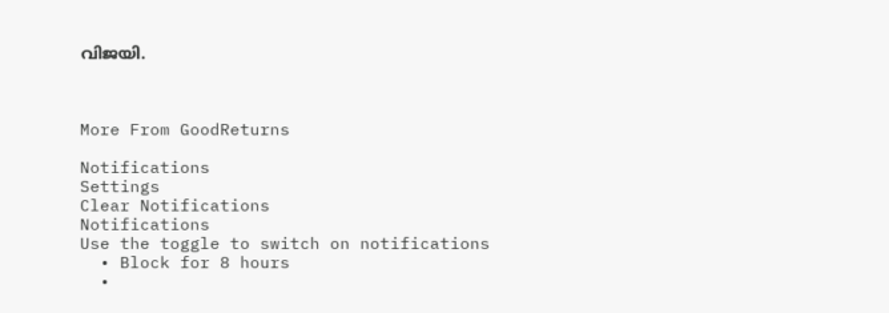വിജയി.



More From GoodReturns

Notifications
Settings
Clear Notifications
Notifications
Use the toggle to switch on notifications
  • Block for 8 hours
  •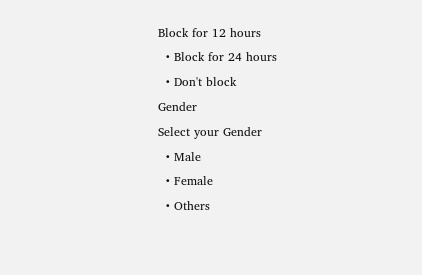Block for 12 hours
  • Block for 24 hours
  • Don't block
Gender
Select your Gender
  • Male
  • Female
  • Others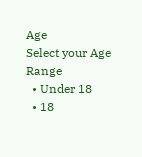Age
Select your Age Range
  • Under 18
  • 18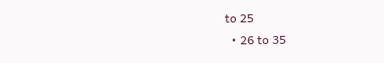to 25
  • 26 to 35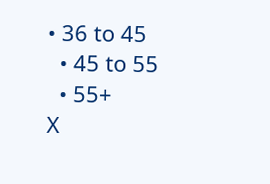• 36 to 45
  • 45 to 55
  • 55+
X